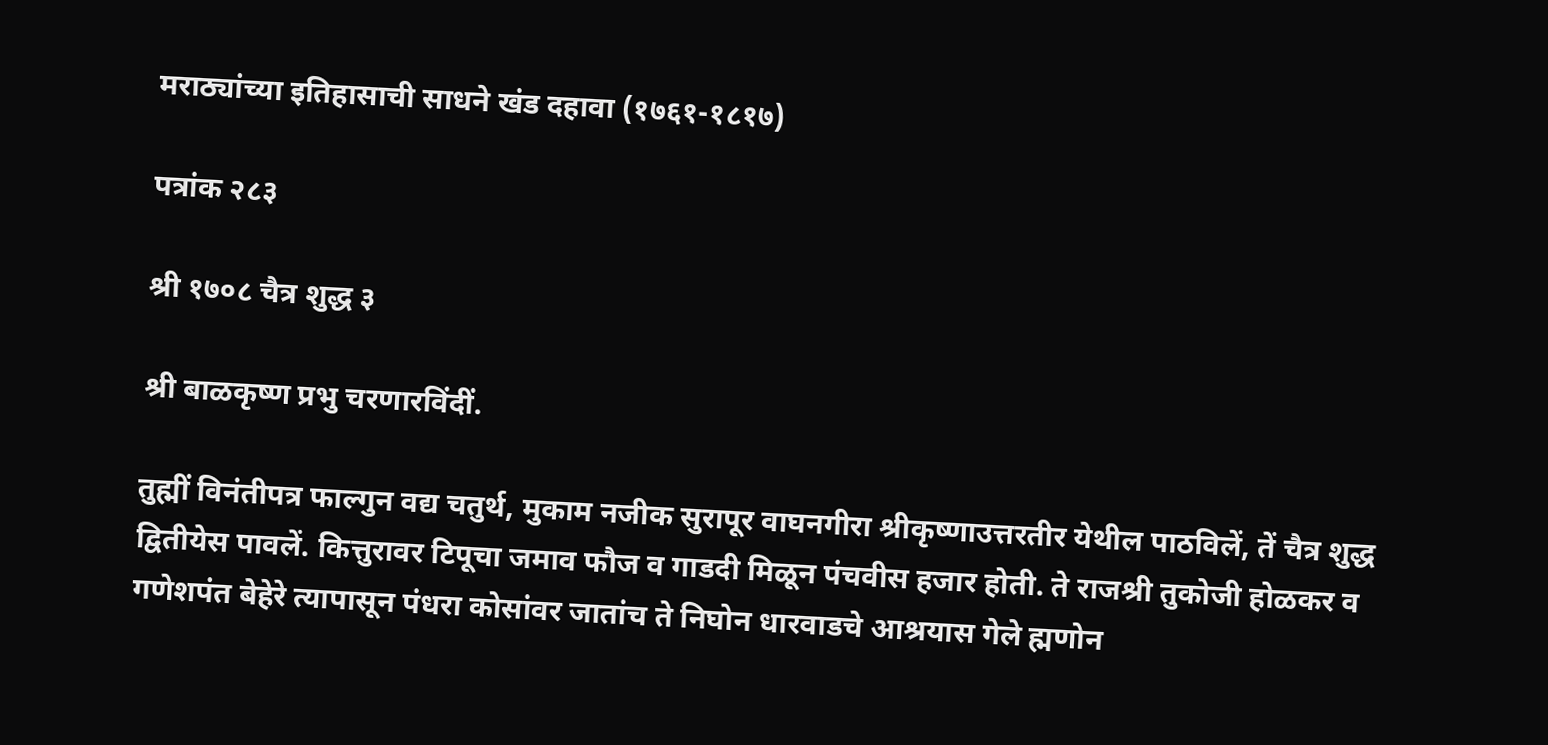मराठ्यांच्या इतिहासाची साधने खंड दहावा (१७६१-१८१७)

पत्रांक २८३

श्री १७०८ चैत्र शुद्ध ३

श्री बाळकृष्ण प्रभु चरणारविंदीं.

तुह्मीं विनंतीपत्र फाल्गुन वद्य चतुर्थ, मुकाम नजीक सुरापूर वाघनगीरा श्रीकृष्णाउत्तरतीर येथील पाठविलें, तें चैत्र शुद्ध द्वितीयेस पावलें. कित्तुरावर टिपूचा जमाव फौज व गाडदी मिळून पंचवीस हजार होती. ते राजश्री तुकोजी होळकर व गणेशपंत बेहेरे त्यापासून पंधरा कोसांवर जातांच ते निघोन धारवाडचे आश्रयास गेले ह्मणोन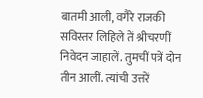बातमी आली, वगैरे राजकी सविस्तर लिहिले तें श्रीचरणीं निवेदन जाहालें. तुमचीं पत्रें दोन तीन आलीं. त्यांची उत्तरें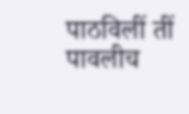पाठविलीं तीं पावलीच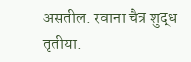असतील. रवाना चैत्र शुद्ध तृतीया.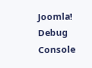Joomla! Debug Console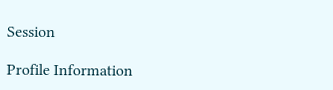Session

Profile Information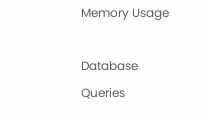Memory Usage

Database Queries